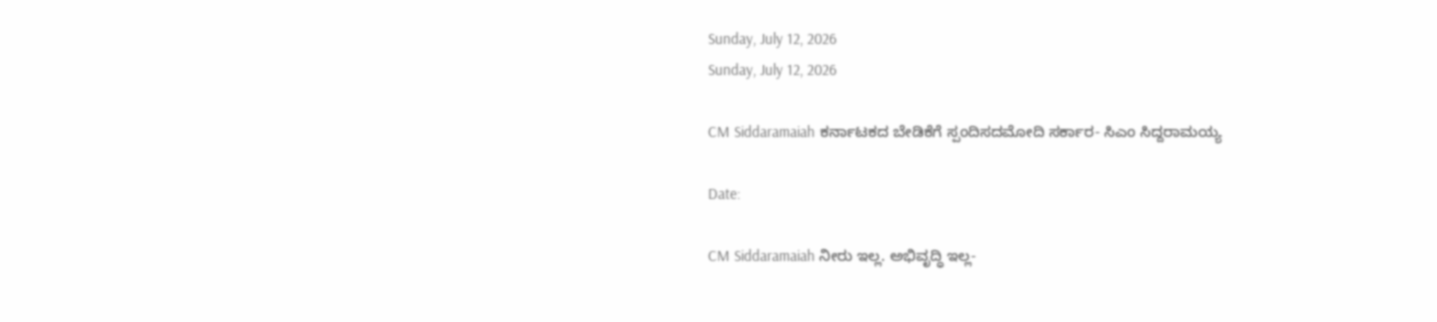Sunday, July 12, 2026
Sunday, July 12, 2026

CM Siddaramaiah ಕರ್ನಾಟಕದ ಬೇಡಿಕೆಗೆ ಸ್ಪಂದಿಸದ‌ಮೋದಿ ಸರ್ಕಾರ- ಸಿಎಂ ಸಿದ್ದರಾಮಯ್ಯ

Date:

CM Siddaramaiah ನೀರು ಇಲ್ಲ‌. ಅಭಿವೃದ್ಧಿ ಇಲ್ಲ-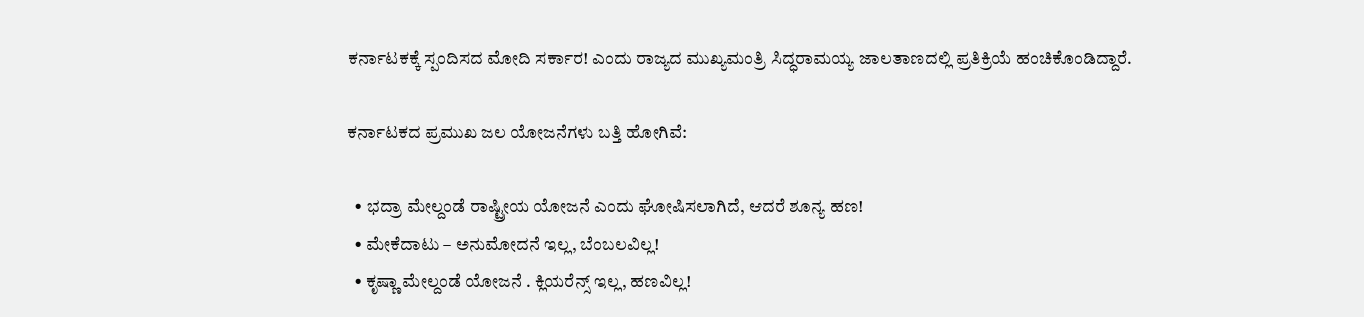ಕರ್ನಾಟಕಕ್ಕೆ ಸ್ಪಂದಿಸದ ಮೋದಿ ಸರ್ಕಾರ! ಎಂದು ರಾಜ್ಯದ ಮುಖ್ಯಮಂತ್ರಿ‌ ಸಿದ್ಧರಾಮಯ್ಯ ಜಾಲತಾಣದಲ್ಲಿ‌ ಪ್ರತಿಕ್ರಿಯೆ ಹಂಚಿಕೊಂಡಿದ್ದಾರೆ.

ಕರ್ನಾಟಕದ ಪ್ರಮುಖ ಜಲ ಯೋಜನೆಗಳು ಬತ್ತಿ ಹೋಗಿವೆ:

  • ಭದ್ರಾ ಮೇಲ್ದಂಡೆ ರಾಷ್ಟ್ರೀಯ ಯೋಜನೆ ಎಂದು ಘೋಷಿಸಲಾಗಿದೆ, ಆದರೆ ಶೂನ್ಯ ಹಣ!
  • ಮೇಕೆದಾಟು – ಅನುಮೋದನೆ ಇಲ್ಲ, ಬೆಂಬಲವಿಲ್ಲ!
  • ಕೃಷ್ಣಾ ಮೇಲ್ದಂಡೆ‌ ಯೋಜನೆ . ಕ್ಲಿಯರೆನ್ಸ್ ಇಲ್ಲ, ಹಣವಿಲ್ಲ!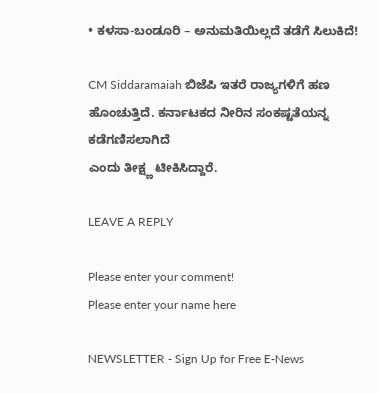• ಕಳಸಾ-ಬಂಡೂರಿ – ಅನುಮತಿಯಿಲ್ಲದೆ ತಡೆಗೆ ಸಿಲುಕಿದೆ!

CM Siddaramaiah ಬಿಜೆಪಿ ಇತರೆ ರಾಜ್ಯಗಳಿಗೆ ಹಣ ಹೊಂಚುತ್ತಿದೆ. ಕರ್ನಾಟಕದ ನೀರಿನ ಸಂಕಷ್ಟತೆಯನ್ನ ಕಡೆಗಣಿಸಲಾಗಿದೆ
ಎಂದು ತೀಕ್ಷ್ಣ ಟೀಕಿಸಿದ್ದಾರೆ.

LEAVE A REPLY

Please enter your comment!
Please enter your name here

NEWSLETTER - Sign Up for Free E-News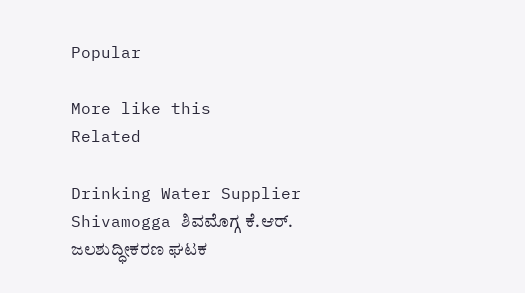Popular

More like this
Related

Drinking Water Supplier Shivamogga ಶಿವಮೊಗ್ಗ ಕೆ.ಆರ್. ಜಲಶುದ್ಧೀಕರಣ ಘಟಕ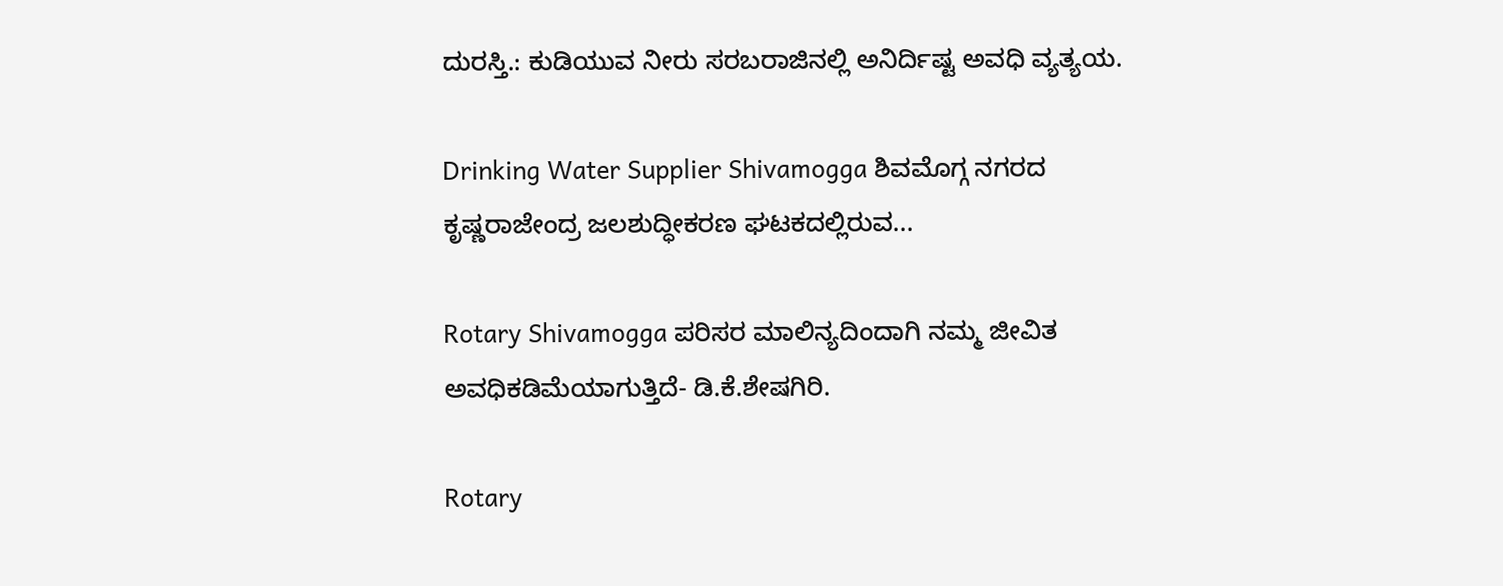ದುರಸ್ತಿ.: ಕುಡಿಯುವ ನೀರು ಸರಬರಾಜಿನಲ್ಲಿ ಅನಿರ್ದಿಷ್ಟ ಅವಧಿ ವ್ಯತ್ಯಯ.

Drinking Water Supplier Shivamogga ಶಿವಮೊಗ್ಗ ನಗರದ ಕೃಷ್ಣರಾಜೇಂದ್ರ ಜಲಶುದ್ಧೀಕರಣ ಘಟಕದಲ್ಲಿರುವ...

Rotary Shivamogga ಪರಿಸರ ಮಾಲಿನ್ಯದಿಂದಾಗಿ ನಮ್ಮ ಜೀವಿತ ಅವಧಿಕಡಿಮೆಯಾಗುತ್ತಿದೆ- ಡಿ.ಕೆ.ಶೇಷಗಿರಿ.

Rotary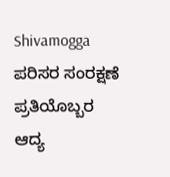Shivamogga ಪರಿಸರ ಸಂರಕ್ಷಣೆ ಪ್ರತಿಯೊಬ್ಬರ ಆದ್ಯ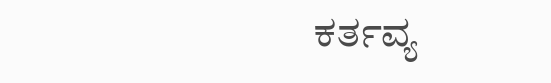ಕರ್ತವ್ಯ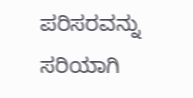ಪರಿಸರವನ್ನು ಸರಿಯಾಗಿ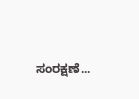ಸಂರಕ್ಷಣೆ...